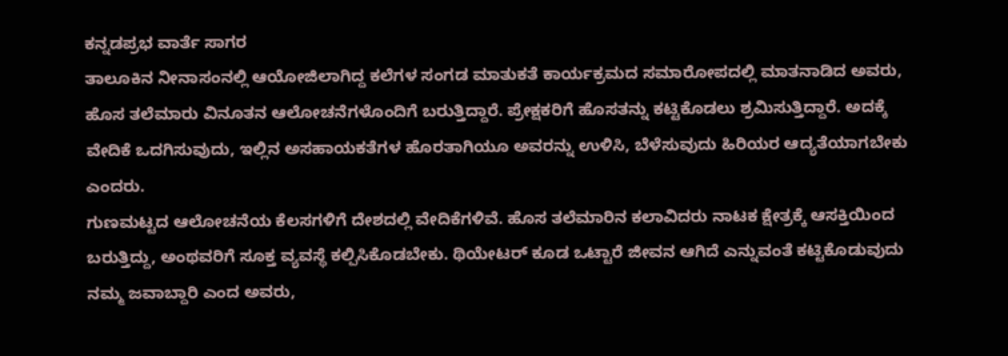ಕನ್ನಡಪ್ರಭ ವಾರ್ತೆ ಸಾಗರ
ತಾಲೂಕಿನ ನೀನಾಸಂನಲ್ಲಿ ಆಯೋಜಿಲಾಗಿದ್ದ ಕಲೆಗಳ ಸಂಗಡ ಮಾತುಕತೆ ಕಾರ್ಯಕ್ರಮದ ಸಮಾರೋಪದಲ್ಲಿ ಮಾತನಾಡಿದ ಅವರು, ಹೊಸ ತಲೆಮಾರು ವಿನೂತನ ಆಲೋಚನೆಗಳೊಂದಿಗೆ ಬರುತ್ತಿದ್ದಾರೆ. ಪ್ರೇಕ್ಷಕರಿಗೆ ಹೊಸತನ್ನು ಕಟ್ಟಿಕೊಡಲು ಶ್ರಮಿಸುತ್ತಿದ್ದಾರೆ. ಅದಕ್ಕೆ ವೇದಿಕೆ ಒದಗಿಸುವುದು, ಇಲ್ಲಿನ ಅಸಹಾಯಕತೆಗಳ ಹೊರತಾಗಿಯೂ ಅವರನ್ನು ಉಳಿಸಿ, ಬೆಳೆಸುವುದು ಹಿರಿಯರ ಆದ್ಯತೆಯಾಗಬೇಕು ಎಂದರು.
ಗುಣಮಟ್ಟದ ಆಲೋಚನೆಯ ಕೆಲಸಗಳಿಗೆ ದೇಶದಲ್ಲಿ ವೇದಿಕೆಗಳಿವೆ. ಹೊಸ ತಲೆಮಾರಿನ ಕಲಾವಿದರು ನಾಟಕ ಕ್ಷೇತ್ರಕ್ಕೆ ಆಸಕ್ತಿಯಿಂದ ಬರುತ್ತಿದ್ದು, ಅಂಥವರಿಗೆ ಸೂಕ್ತ ವ್ಯವಸ್ಥೆ ಕಲ್ಪಿಸಿಕೊಡಬೇಕು. ಥಿಯೇಟರ್ ಕೂಡ ಒಟ್ಟಾರೆ ಜೀವನ ಆಗಿದೆ ಎನ್ನುವಂತೆ ಕಟ್ಟಿಕೊಡುವುದು ನಮ್ಮ ಜವಾಬ್ದಾರಿ ಎಂದ ಅವರು,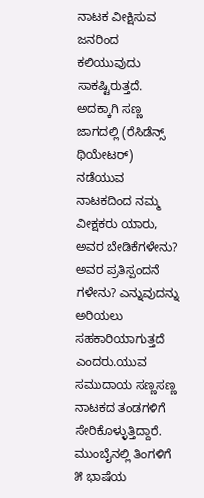ನಾಟಕ ವೀಕ್ಷಿಸುವ ಜನರಿಂದ ಕಲಿಯುವುದು ಸಾಕಷ್ಟಿರುತ್ತದೆ. ಅದಕ್ಕಾಗಿ ಸಣ್ಣ ಜಾಗದಲ್ಲಿ (ರೆಸಿಡೆನ್ಸ್ ಥಿಯೇಟರ್) ನಡೆಯುವ ನಾಟಕದಿಂದ ನಮ್ಮ ವೀಕ್ಷಕರು ಯಾರು, ಅವರ ಬೇಡಿಕೆಗಳೇನು? ಅವರ ಪ್ರತಿಸ್ಪಂದನೆ ಗಳೇನು? ಎನ್ನುವುದನ್ನು ಅರಿಯಲು ಸಹಕಾರಿಯಾಗುತ್ತದೆ ಎಂದರು.ಯುವ ಸಮುದಾಯ ಸಣ್ಣಸಣ್ಣ ನಾಟಕದ ತಂಡಗಳಿಗೆ ಸೇರಿಕೊಳ್ಳುತ್ತಿದ್ದಾರೆ. ಮುಂಬೈನಲ್ಲಿ ತಿಂಗಳಿಗೆ ೫ ಭಾಷೆಯ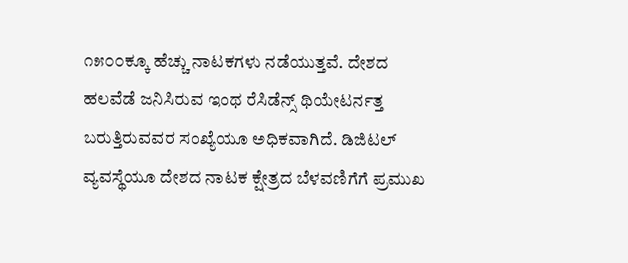೧೫೦೦ಕ್ಕೂ ಹೆಚ್ಚು ನಾಟಕಗಳು ನಡೆಯುತ್ತವೆ. ದೇಶದ ಹಲವೆಡೆ ಜನಿಸಿರುವ ಇಂಥ ರೆಸಿಡೆನ್ಸ್ ಥಿಯೇಟರ್ನತ್ತ ಬರುತ್ತಿರುವವರ ಸಂಖ್ಯೆಯೂ ಅಧಿಕವಾಗಿದೆ. ಡಿಜಿಟಲ್ ವ್ಯವಸ್ಥೆಯೂ ದೇಶದ ನಾಟಕ ಕ್ಷೇತ್ರದ ಬೆಳವಣಿಗೆಗೆ ಪ್ರಮುಖ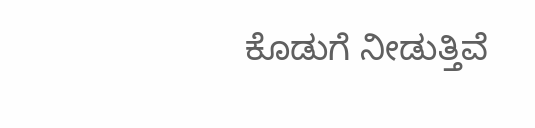ಕೊಡುಗೆ ನೀಡುತ್ತಿವೆ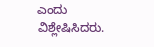ಎಂದು ವಿಶ್ಲೇಷಿಸಿದರು.